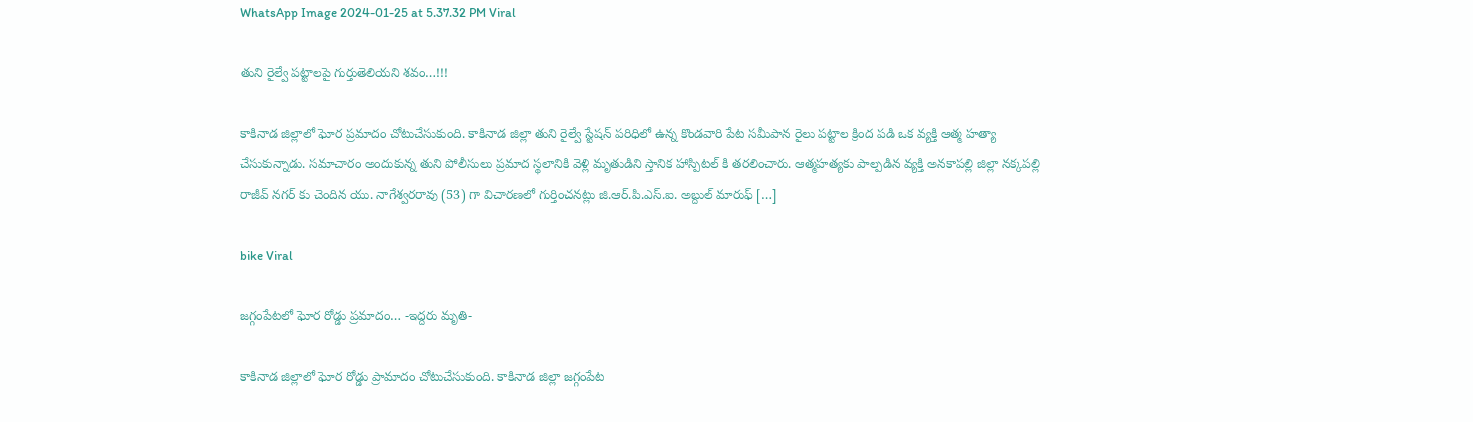WhatsApp Image 2024-01-25 at 5.37.32 PM Viral

తుని రైల్వే పట్టాలపై గుర్తుతెలియని శవం…!!!

కాకినాడ జిల్లాలో ఘోర ప్రమాదం చోటుచేసుకుంది. కాకినాడ జిల్లా తుని రైల్వే స్టేషన్ పరిధిలో ఉన్న కొండవారి పేట సమీపాన రైలు పట్టాల క్రింద పడి ఒక వ్యక్తి ఆత్మ హత్యా చేసుకున్నాడు. సమాచారం అందుకున్న తుని పోలీసులు ప్రమాద స్థలానికి వెళ్లి మృతుడిని స్తానిక హాస్పిటల్ కి తరలించారు. ఆత్మహత్యకు పాల్పడిన వ్యక్తి అనకాపల్లి జిల్లా నక్కపల్లి రాజీవ్ నగర్ కు చెందిన యు. నాగేశ్వరరావు (53) గా విచారణలో గుర్తించనట్లు జి.ఆర్.పి.ఎస్.ఐ. అబ్దుల్ మారుఫ్ […]

bike Viral

జగ్గంపేటలో ఘోర రోడ్డు ప్రమాదం… -ఇద్దరు మృతి-

కాకినాడ జిల్లాలో ఘోర రోడ్డు ప్రామాదం చోటుచేసుకుంది. కాకినాడ జిల్లా జగ్గంపేట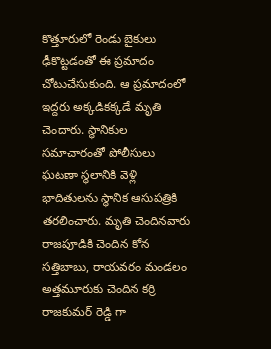కొత్తూరులో రెండు బైకులు ఢీకొట్టడంతో ఈ ప్రమాదం చోటుచేసుకుంది. ఆ ప్రమాదంలో ఇద్దరు అక్కడికక్కడే మృతి చెందారు. స్థానికుల సమాచారంతో పోలీసులు ఘటణా స్థలానికి వెళ్లి భాదితులను స్థానిక ఆసుపత్రికి తరలించారు. మృతి చెందినవారు రాజపూడికి చెందిన కోన సత్తిబాబు, రాయవరం మండలం అత్తమూరుకు చెందిన కర్రి రాజకుమర్ రెడ్డి గా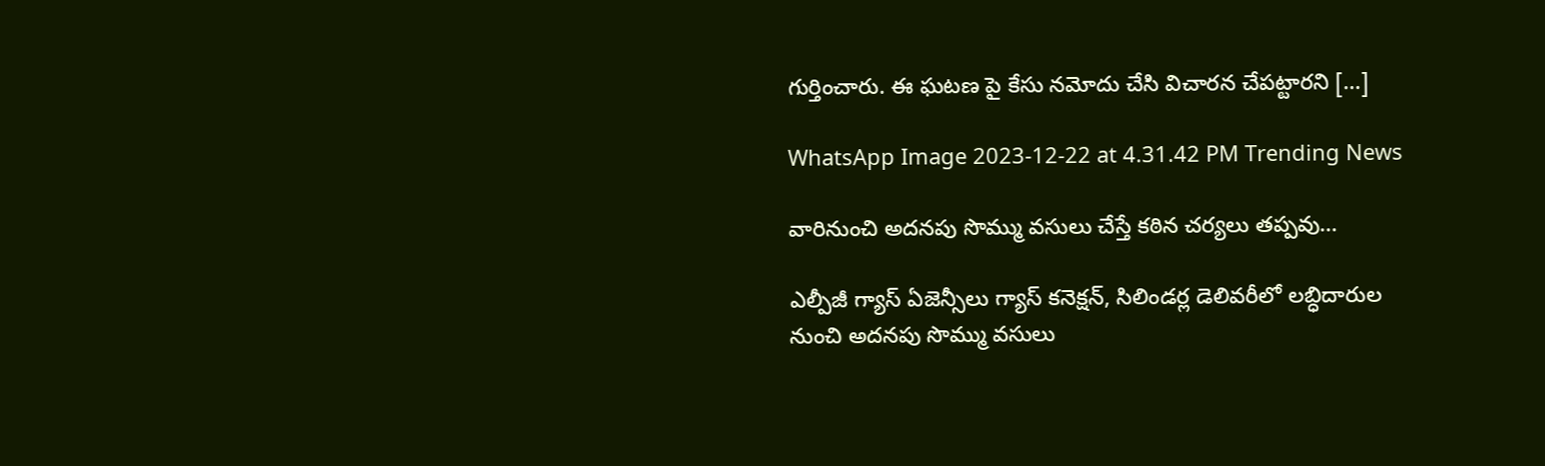గుర్తించారు. ఈ ఘటణ పై కేసు నమోదు చేసి విచారన చేపట్టారని […]

WhatsApp Image 2023-12-22 at 4.31.42 PM Trending News

వారినుంచి అదనపు సొమ్ము వసులు చేస్తే కఠిన చర్యలు తప్పవు…

ఎల్పీజీ గ్యాస్ ఏజెన్సీలు గ్యాస్ కనెక్షన్, సిలిండర్ల డెలివరీలో లబ్ధిదారుల నుంచి అదనపు సొమ్ము వసులు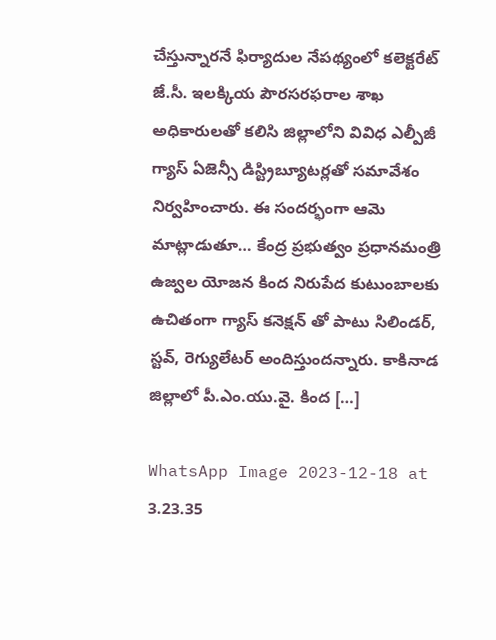చేస్తున్నారనే ఫిర్యాదుల నేపథ్యంలో కలెక్టరేట్ జే.సీ. ఇలక్కియ పౌరసరఫరాల శాఖ అధికారులతో కలిసి జిల్లాలోని వివిధ ఎల్పీజీ గ్యాస్ ఏజెన్సీ డిస్ట్రిబ్యూటర్లతో సమావేశం నిర్వహించారు. ఈ సందర్భంగా ఆమె మాట్లాడుతూ… కేంద్ర ప్రభుత్వం ప్రధానమంత్రి ఉజ్వల యోజన కింద నిరుపేద కుటుంబాలకు ఉచితంగా గ్యాస్ కనెక్షన్ తో పాటు సిలిండర్, స్టవ్, రెగ్యులేటర్ అందిస్తుందన్నారు. కాకినాడ జిల్లాలో పీ.ఎం.యు.వై. కింద […]

WhatsApp Image 2023-12-18 at 3.23.35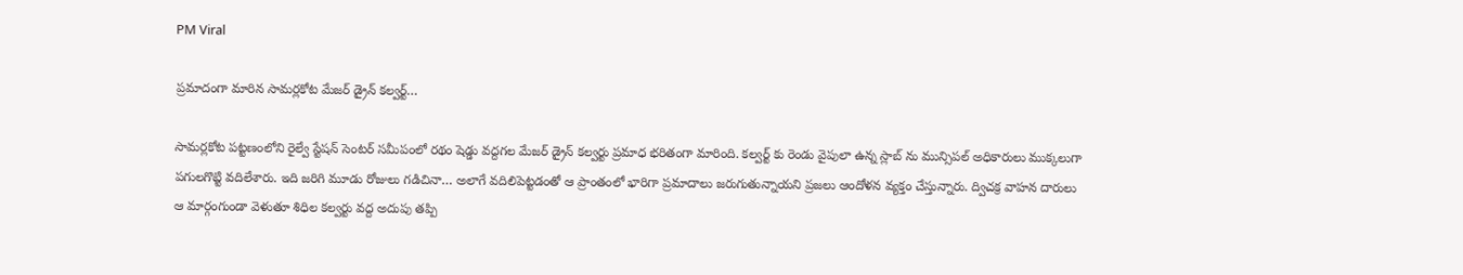PM Viral

ప్రమాదంగా మారిన సామర్లకోట మేజర్ డ్రైన్ కల్వర్ట్…

సామర్లకోట పట్టణంలోని రైల్వే స్టేషన్ సెంటర్ సమీపంలో రథం షెడ్డు వద్దగల మేజర్ డ్రైన్ కల్వర్టు ప్రమాధ భరితంగా మారింది. కల్వర్ట్ కు రెండు వైపులా ఉన్న స్లాబ్ ను మున్సిపల్ అధికారులు ముక్కలుగా పగులగొట్టి వదిలేశారు. ఇది జరిగి మూడు రోజులు గడిచినా… అలాగే వదిలిపెట్టడంతో ఆ ప్రాంతంలో భారిగా ప్రమాదాలు జరుగుతున్నాయని ప్రజలు ఆందోళన వ్యక్తం చేస్తున్నారు. ద్విచక్ర వాహన దారులు ఆ మార్గంగుండా వెళుతూ శిధిల కల్వర్టు వద్ద అదుపు తప్పి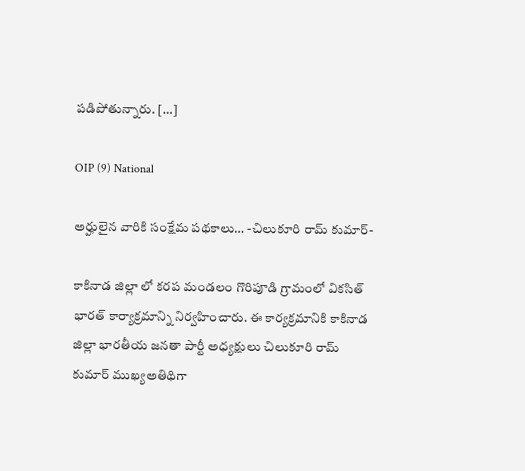పడిపోతున్నారు. […]

OIP (9) National

అర్హులైన వారికి సంక్షేమ పథకాలు… -చిలుకూరి రామ్ కుమార్-

కాకినాడ జిల్లా లో కరప మండలం గొరిపూడి గ్రామంలో వికసిత్ భారత్ కార్యాక్రమాన్ని నిర్వహించారు. ఈ కార్యక్రమానికి కాకినాడ జిల్లా భారతీయ జనతా పార్టీ అధ్యక్షులు చిలుకూరి రామ్ కుమార్ ముఖ్యఅతిథిగా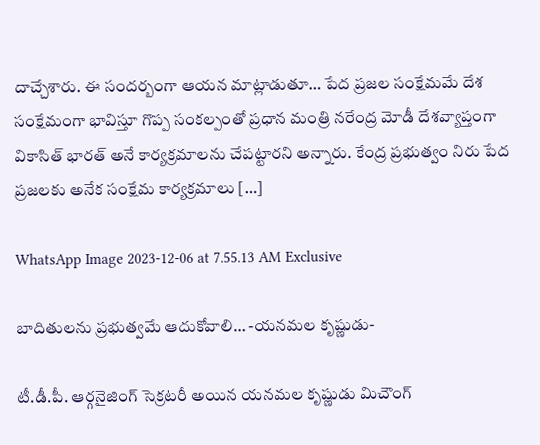దాచ్చేశారు. ఈ సందర్బంగా ఆయన మాట్లాడుతూ… పేద ప్రజల సంక్షేమమే దేశ సంక్షేమంగా భావిస్తూ గొప్ప సంకల్పంతో ప్రధాన మంత్రి నరేంద్ర మోడీ దేశవ్యాప్తంగా వికాసిత్ భారత్ అనే కార్యక్రమాలను చేపట్టారని అన్నారు. కేంద్ర ప్రభుత్వం నిరు పేద ప్రజలకు అనేక సంక్షేమ కార్యక్రమాలు […]

WhatsApp Image 2023-12-06 at 7.55.13 AM Exclusive

బాదితులను ప్రభుత్వమే ఆదుకోవాలి… -యనమల కృష్ణుడు-

టీ.డీ.పీ. ఆర్గనైజింగ్ సెక్రటరీ అయిన యనమల కృష్ణుడు మిచౌంగ్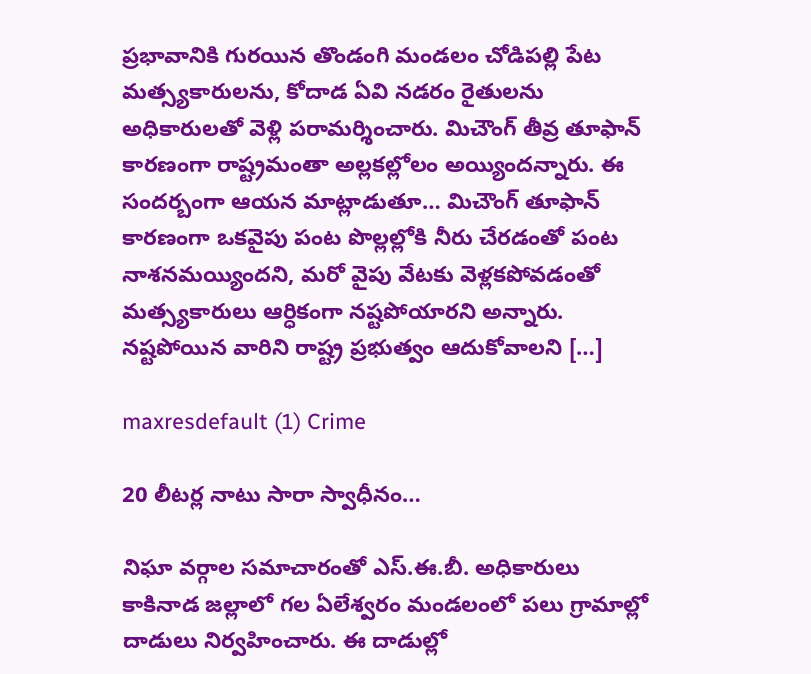ప్రభావానికి గురయిన తొండంగి మండలం చోడిపల్లి పేట మత్స్యకారులను, కోదాడ ఏవి నడరం రైతులను అధికారులతో వెళ్లి పరామర్శించారు. మిచౌంగ్ తీవ్ర తూఫాన్ కారణంగా రాష్ట్రమంతా అల్లకల్లోలం అయ్యిందన్నారు. ఈ సందర్బంగా ఆయన మాట్లాడుతూ… మిచౌంగ్ తూఫాన్ కారణంగా ఒకవైపు పంట పొల్లల్లోకి నీరు చేరడంతో పంట నాశనమయ్యిందని, మరో వైపు వేటకు వెళ్లకపోవడంతో మత్స్యకారులు ఆర్ధికంగా నష్టపోయారని అన్నారు. నష్టపోయిన వారిని రాష్ట్ర ప్రభుత్వం ఆదుకోవాలని […]

maxresdefault (1) Crime

20 లీటర్ల నాటు సారా స్వాధీనం…

నిఘా వర్గాల సమాచారంతో ఎస్.ఈ.బీ. అధికారులు కాకినాడ జల్లాలో గల ఏలేశ్వరం మండలంలో పలు గ్రామాల్లో దాడులు నిర్వహించారు. ఈ దాడుల్లో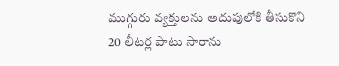ముగ్గురు వ్యక్తులను అదుపులోకి తీసుకొని 20 లీటర్ల పాటు సారాను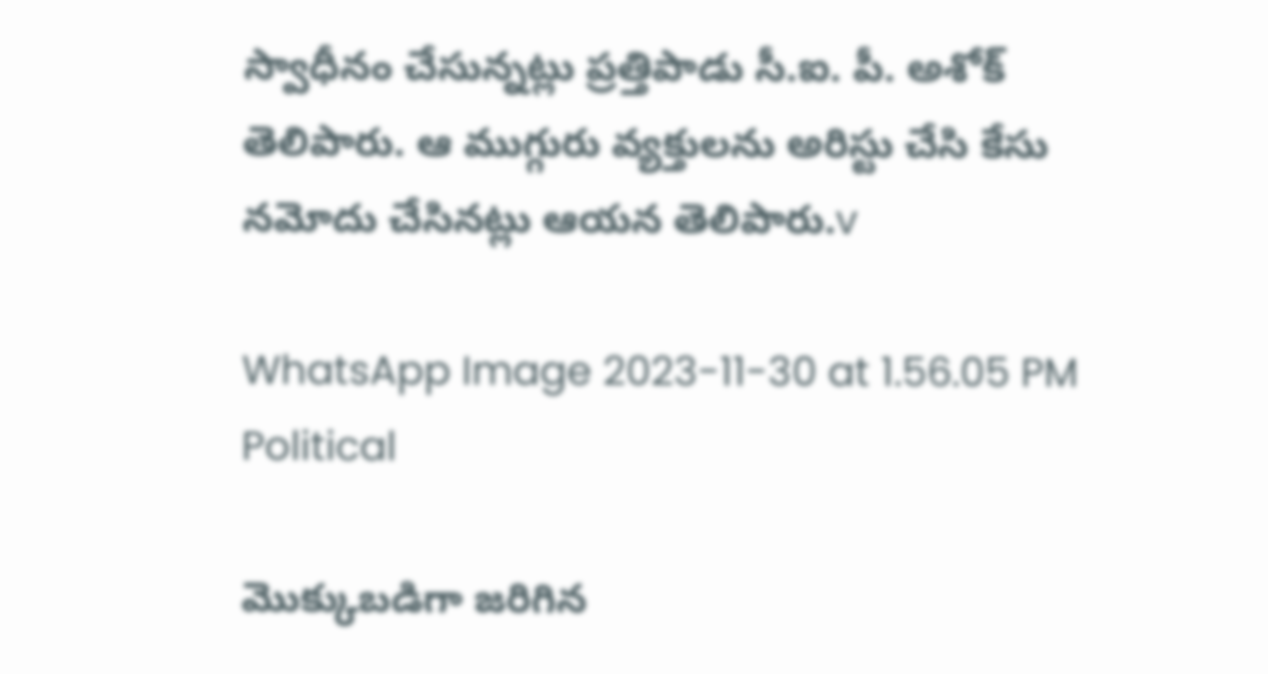స్వాధీనం చేసున్నట్లు ప్రత్తిపాడు సీ.ఐ. పీ. అశోక్ తెలిపారు. ఆ ముగ్గురు వ్యక్తులను అరిస్టు చేసి కేసు నమోదు చేసినట్లు ఆయన తెలిపారు.v

WhatsApp Image 2023-11-30 at 1.56.05 PM Political

మొక్కుబడిగా జరిగిన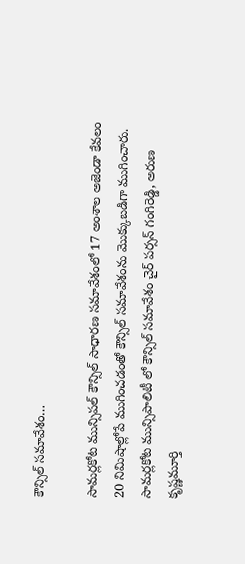కౌన్సిల్ సమావేశం…

సామర్లకోట మున్సిపల్ కౌన్సిల్ సాధారణ సమావేశంలో 17 అంశాల అజెండా కేవలం 20 నిమిషాల్లోపే ముగించడంతో కౌన్సిల్ సమావేశంను మొక్కుబడిగా ముగించారు. సామర్లకోట మున్సిపాలిటీ లో కౌన్సిల్ సమావేశం చైర్ పర్సన్ గంగిరెడ్డి, అరుణ కృష్ణమూర్తి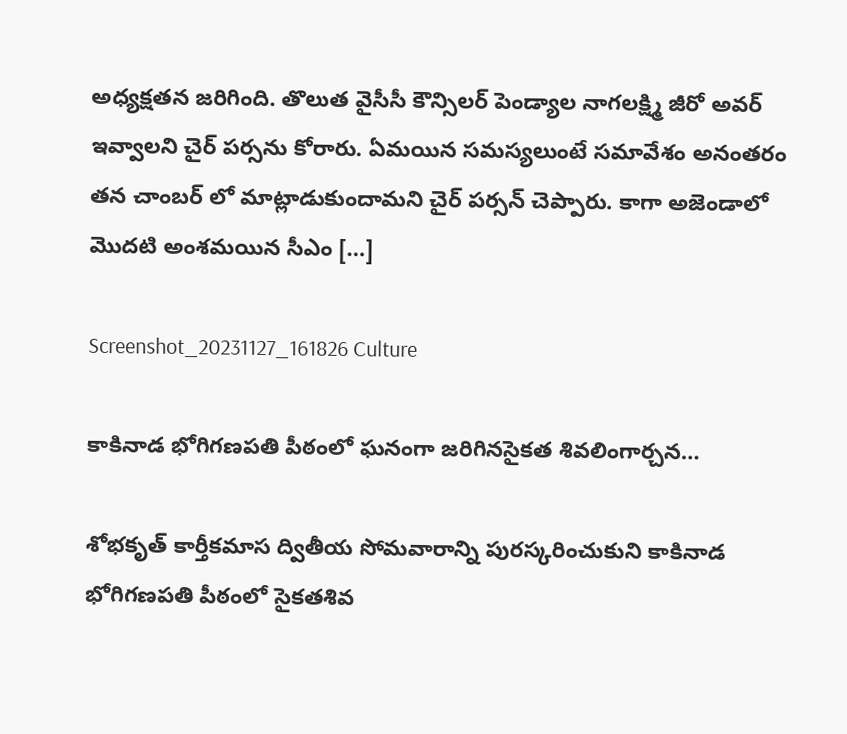అధ్యక్షతన జరిగింది. తొలుత వైసీసీ కౌన్సిలర్ పెండ్యాల నాగలక్ష్మి జీరో అవర్ ఇవ్వాలని చైర్ పర్సను కోరారు. ఏమయిన సమస్యలుంటే సమావేశం అనంతరం తన చాంబర్ లో మాట్లాడుకుందామని చైర్ పర్సన్ చెప్పారు. కాగా అజెండాలో మొదటి అంశమయిన సీఎం […]

Screenshot_20231127_161826 Culture

కాకినాడ భోగిగణపతి పీఠంలో ఘనంగా జరిగినసైకత శివలింగార్చన…

శోభకృత్ కార్తీకమాస ద్వితీయ సోమవారాన్ని పురస్కరించుకుని కాకినాడ భోగిగణపతి పీఠంలో సైకతశివ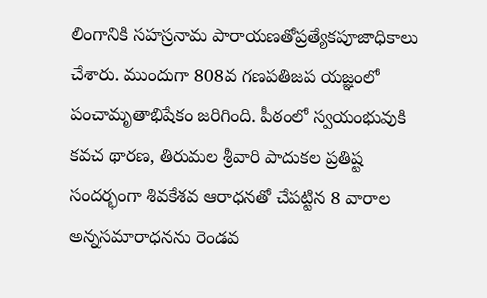లింగానికి సహస్రనామ పారాయణతోప్రత్యేకపూజాధికాలు చేశారు. ముందుగా 808వ గణపతిజప యజ్ఞంలో పంచామృతాభిషేకం జరిగింది. పీఠంలో స్వయంభువుకి కవచ థారణ, తిరుమల శ్రీవారి పాదుకల ప్రతిష్ట సందర్భంగా శివకేశవ ఆరాధనతో చేపట్టిన 8 వారాల అన్నసమారాధనను రెండవ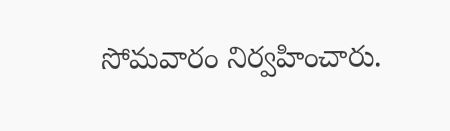సోమవారం నిర్వహించారు.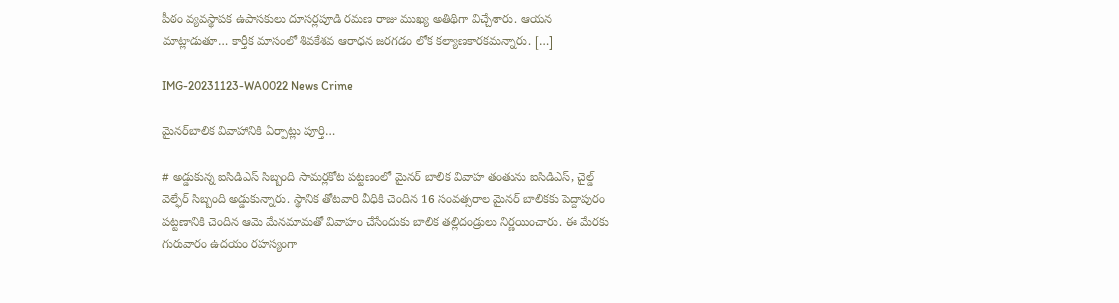పీఠం వ్యవస్థాపక ఉపాసకులు దూసర్లపూడి రమణ రాజు ముఖ్య అతిథిగా విచ్చేశారు. ఆయన మాట్లాడుతూ… కార్తీక మాసంలో శివకేశవ ఆరాధన జరగడం లోక కల్యాణకారకమన్నారు. […]

IMG-20231123-WA0022 News Crime

మైనర్‌బాలిక వివాహానికి ఏర్పాట్లు పూర్తి…

# అడ్డుకున్న ఐసిడిఎస్ సిబ్బంది సామర్లకోట పట్టణంలో మైనర్ బాలిక వివాహ తంతును ఐసిడిఎస్, చైల్డ్ వెల్ఫేర్ సిబ్బంది అడ్డుకున్నారు. స్థానిక తోటవారి వీధికి చెందిన 16 సంవత్సరాల మైనర్ బాలికకు పెద్దాపురం పట్టణానికి చెందిన ఆమె మేనమామతో వివాహం చేసేందుకు బాలిక తల్లిదండ్రులు నిర్ణయించారు. ఈ మేరకు గురువారం ఉదయం రహస్యంగా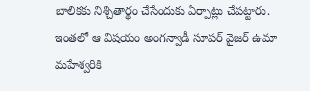బాలికకు నిశ్చితార్థం చేసేందుకు ఏర్పాట్లు చేపట్టారు. ఇంతలో ఆ విషయం అంగన్వాడీ సూపర్ వైజర్ ఉమా మహేశ్వరికి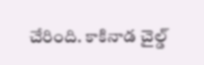చేరింది. కాకినాడ చైల్డ్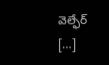వెల్ఫేర్ […]